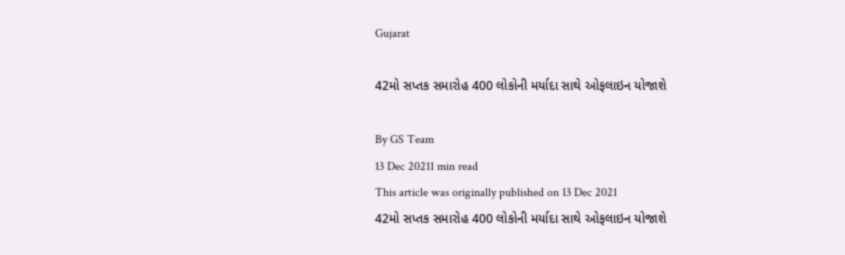Gujarat

42મો સપ્તક સમારોહ 400 લોકોની મર્યાદા સાથે ઓફલાઇન યોજાશે

By GS Team
13 Dec 20211 min read
This article was originally published on 13 Dec 2021
42મો સપ્તક સમારોહ 400 લોકોની મર્યાદા સાથે ઓફલાઇન યોજાશે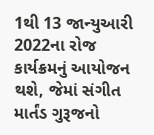1થી 13 જાન્યુઆરી 2022ના રોજ કાર્યક્રમનું આયોજન થશે, જેમાં સંગીત માર્તંડ ગુરૂજનો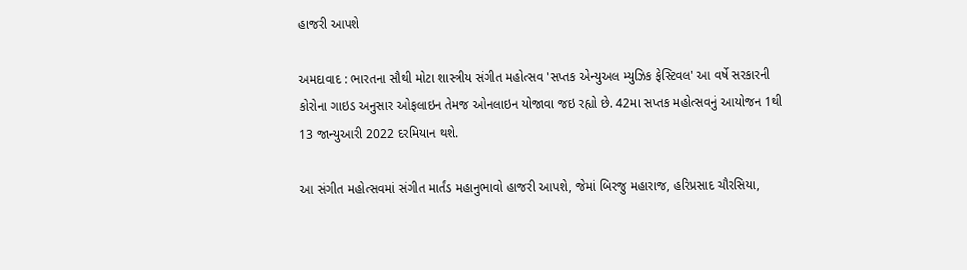હાજરી આપશે

અમદાવાદ : ભારતના સૌથી મોટા શાસ્ત્રીય સંગીત મહોત્સવ 'સપ્તક એન્યુઅલ મ્યુઝિક ફેસ્ટિવલ' આ વર્ષે સરકારની કોરોના ગાઇડ અનુસાર ઓફલાઇન તેમજ ઓનલાઇન યોજાવા જઇ રહ્યો છે. 42મા સપ્તક મહોત્સવનું આયોજન 1થી 13 જાન્યુઆરી 2022 દરમિયાન થશે.

આ સંગીત મહોત્સવમાં સંગીત માર્તંડ મહાનુભાવો હાજરી આપશે, જેમાં બિરજુ મહારાજ, હરિપ્રસાદ ચૌરસિયા,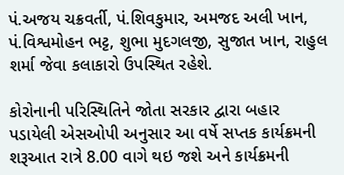પં.અજય ચક્રવર્તી, પં.શિવકુમાર, અમજદ અલી ખાન, પં.વિશ્વમોહન ભટ્ટ, શુભા મુદગલજી, સુજાત ખાન, રાહુલ શર્મા જેવા કલાકારો ઉપસ્થિત રહેશે.

કોરોનાની પરિસ્થિતિને જોતા સરકાર દ્વારા બહાર પડાયેલી એસઓપી અનુસાર આ વર્ષે સપ્તક કાર્યક્રમની શરૂઆત રાત્રે 8.00 વાગે થઇ જશે અને કાર્યક્રમની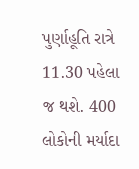પુર્ણાહૂતિ રાત્રે 11.30 પહેલા જ થશે. 400 લોકોની મર્યાદા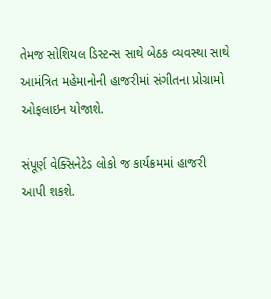તેમજ સોશિયલ ડિસ્ટન્સ સાથે બેઠક વ્યવસ્થા સાથે આમંત્રિત મહેમાનોની હાજરીમાં સંગીતના પ્રોગ્રામો ઓફલાઇન યોજાશે.

સંપૂર્ણ વેક્સિનેટેડ લોકો જ કાર્યક્રમમાં હાજરી આપી શકશે.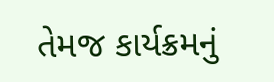તેમજ કાર્યક્રમનું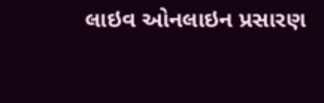લાઇવ ઓનલાઇન પ્રસારણ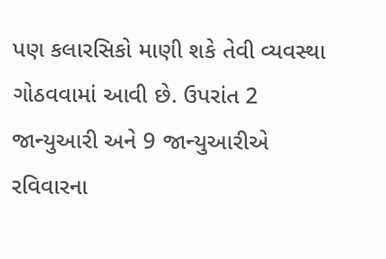પણ કલારસિકો માણી શકે તેવી વ્યવસ્થા ગોઠવવામાં આવી છે. ઉપરાંત 2 જાન્યુઆરી અને 9 જાન્યુઆરીએ રવિવારના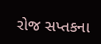રોજ સપ્તકના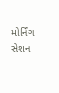મોર્નિંગ સેશન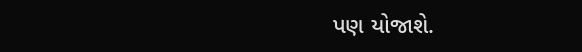પણ યોજાશે.